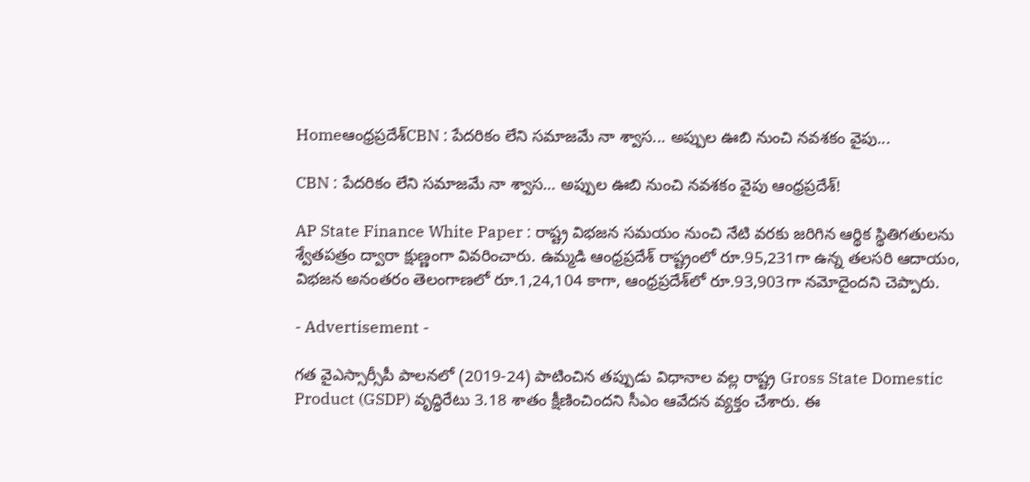Homeఆంధ్రప్రదేశ్CBN : పేదరికం లేని సమాజమే నా శ్వాస... అప్పుల ఊబి నుంచి నవశకం వైపు...

CBN : పేదరికం లేని సమాజమే నా శ్వాస… అప్పుల ఊబి నుంచి నవశకం వైపు ఆంధ్రప్రదేశ్!

AP State Finance White Paper : రాష్ట్ర విభజన సమయం నుంచి నేటి వరకు జరిగిన ఆర్థిక స్థితిగతులను శ్వేతపత్రం ద్వారా క్షుణ్ణంగా వివరించారు. ఉమ్మడి ఆంధ్రప్రదేశ్ రాష్ట్రంలో రూ.95,231గా ఉన్న తలసరి ఆదాయం, విభజన అనంతరం తెలంగాణలో రూ.1,24,104 కాగా, ఆంధ్రప్రదేశ్‌లో రూ.93,903గా నమోదైందని చెప్పారు.

- Advertisement -

గత వైఎస్సార్సీపీ పాలనలో (2019-24) పాటించిన తప్పుడు విధానాల వల్ల రాష్ట్ర Gross State Domestic Product (GSDP) వృద్ధిరేటు 3.18 శాతం క్షీణించిందని సీఎం ఆవేదన వ్యక్తం చేశారు. ఈ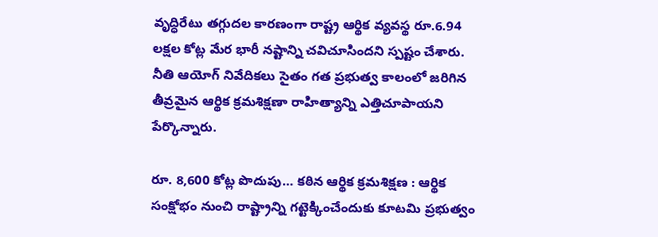వృద్ధిరేటు తగ్గుదల కారణంగా రాష్ట్ర ఆర్థిక వ్యవస్థ రూ.6.94 లక్షల కోట్ల మేర భారీ నష్టాన్ని చవిచూసిందని స్పష్టం చేశారు. నీతి ఆయోగ్ నివేదికలు సైతం గత ప్రభుత్వ కాలంలో జరిగిన తీవ్రమైన ఆర్థిక క్రమశిక్షణా రాహిత్యాన్ని ఎత్తిచూపాయని పేర్కొన్నారు.

రూ. 8,600 కోట్ల పొదుపు… కఠిన ఆర్థిక క్రమశిక్షణ : ఆర్థిక సంక్షోభం నుంచి రాష్ట్రాన్ని గట్టెక్కించేందుకు కూటమి ప్రభుత్వం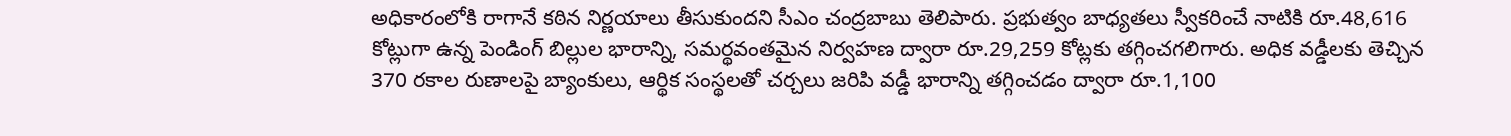అధికారంలోకి రాగానే కఠిన నిర్ణయాలు తీసుకుందని సీఎం చంద్రబాబు తెలిపారు. ప్రభుత్వం బాధ్యతలు స్వీకరించే నాటికి రూ.48,616 కోట్లుగా ఉన్న పెండింగ్ బిల్లుల భారాన్ని, సమర్థవంతమైన నిర్వహణ ద్వారా రూ.29,259 కోట్లకు తగ్గించగలిగారు. అధిక వడ్డీలకు తెచ్చిన 370 రకాల రుణాలపై బ్యాంకులు, ఆర్థిక సంస్థలతో చర్చలు జరిపి వడ్డీ భారాన్ని తగ్గించడం ద్వారా రూ.1,100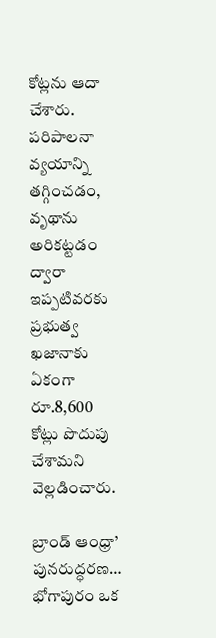కోట్లను ఆదా చేశారు. పరిపాలనా వ్యయాన్ని తగ్గించడం, వృథాను అరికట్టడం ద్వారా ఇప్పటివరకు ప్రభుత్వ ఖజానాకు ఏకంగా రూ.8,600 కోట్లు పొదుపు చేశామని వెల్లడించారు.

బ్రాండ్ ఆంధ్రా’ పునరుద్ధరణ… భోగాపురం ఒక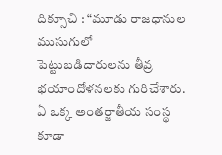దిక్సూచి : “మూడు రాజధానుల ముసుగులో పెట్టుబడిదారులను తీవ్ర భయాందోళనలకు గురిచేశారు. ఏ ఒక్క అంతర్జాతీయ సంస్థ కూడా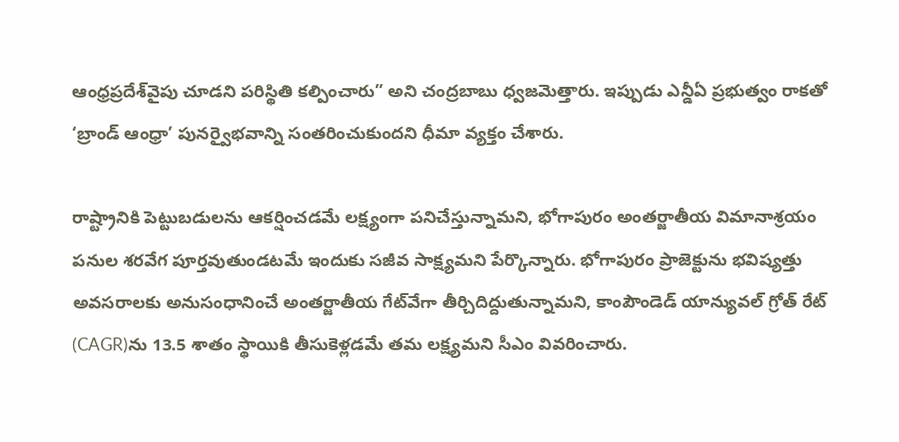ఆంధ్రప్రదేశ్‌వైపు చూడని పరిస్థితి కల్పించారు” అని చంద్రబాబు ధ్వజమెత్తారు. ఇప్పుడు ఎన్డీఏ ప్రభుత్వం రాకతో ‘బ్రాండ్ ఆంధ్రా’ పునర్వైభవాన్ని సంతరించుకుందని ధీమా వ్యక్తం చేశారు.

రాష్ట్రానికి పెట్టుబడులను ఆకర్షించడమే లక్ష్యంగా పనిచేస్తున్నామని, భోగాపురం అంతర్జాతీయ విమానాశ్రయం పనుల శరవేగ పూర్తవుతుండటమే ఇందుకు సజీవ సాక్ష్యమని పేర్కొన్నారు. భోగాపురం ప్రాజెక్టును భవిష్యత్తు అవసరాలకు అనుసంధానించే అంతర్జాతీయ గేట్‌వేగా తీర్చిదిద్దుతున్నామని, కాంపౌండెడ్ యాన్యువల్ గ్రోత్ రేట్ (CAGR)ను 13.5 శాతం స్థాయికి తీసుకెళ్లడమే తమ లక్ష్యమని సీఎం వివరించారు.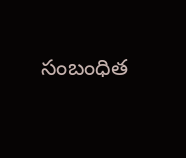సంబంధిత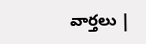వార్తలు |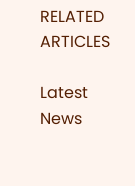RELATED ARTICLES

Latest News